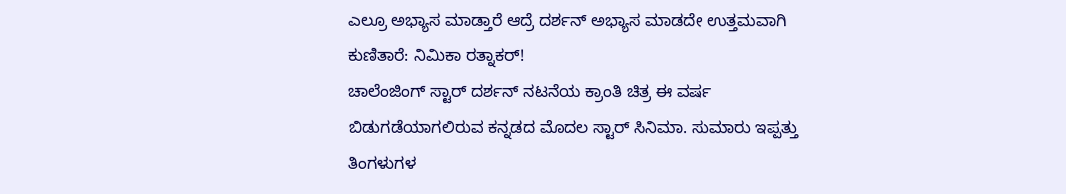ಎಲ್ರೂ ಅಭ್ಯಾಸ ಮಾಡ್ತಾರೆ ಆದ್ರೆ ದರ್ಶನ್ ಅಭ್ಯಾಸ ಮಾಡದೇ ಉತ್ತಮವಾಗಿ ಕುಣಿತಾರೆ: ನಿಮಿಕಾ ರತ್ನಾಕರ್!
ಚಾಲೆಂಜಿಂಗ್ ಸ್ಟಾರ್ ದರ್ಶನ್ ನಟನೆಯ ಕ್ರಾಂತಿ ಚಿತ್ರ ಈ ವರ್ಷ ಬಿಡುಗಡೆಯಾಗಲಿರುವ ಕನ್ನಡದ ಮೊದಲ ಸ್ಟಾರ್ ಸಿನಿಮಾ. ಸುಮಾರು ಇಪ್ಪತ್ತು ತಿಂಗಳುಗಳ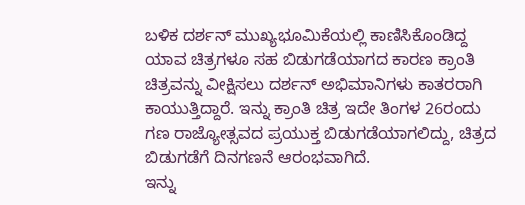ಬಳಿಕ ದರ್ಶನ್ ಮುಖ್ಯಭೂಮಿಕೆಯಲ್ಲಿ ಕಾಣಿಸಿಕೊಂಡಿದ್ದ ಯಾವ ಚಿತ್ರಗಳೂ ಸಹ ಬಿಡುಗಡೆಯಾಗದ ಕಾರಣ ಕ್ರಾಂತಿ ಚಿತ್ರವನ್ನು ವೀಕ್ಷಿಸಲು ದರ್ಶನ್ ಅಭಿಮಾನಿಗಳು ಕಾತರರಾಗಿ ಕಾಯುತ್ತಿದ್ದಾರೆ. ಇನ್ನು ಕ್ರಾಂತಿ ಚಿತ್ರ ಇದೇ ತಿಂಗಳ 26ರಂದು ಗಣ ರಾಜ್ಯೋತ್ಸವದ ಪ್ರಯುಕ್ತ ಬಿಡುಗಡೆಯಾಗಲಿದ್ದು, ಚಿತ್ರದ ಬಿಡುಗಡೆಗೆ ದಿನಗಣನೆ ಆರಂಭವಾಗಿದೆ.
ಇನ್ನು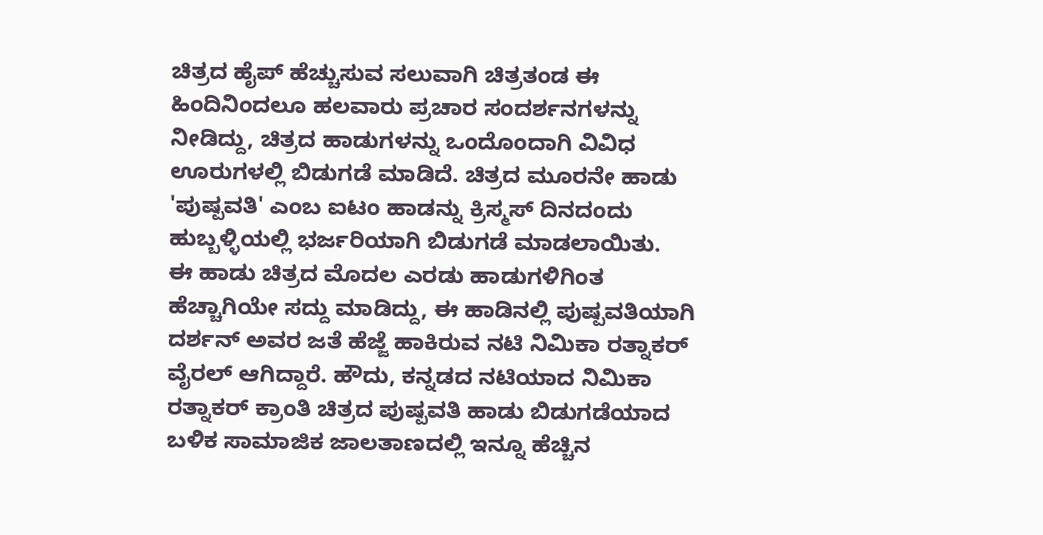ಚಿತ್ರದ ಹೈಪ್ ಹೆಚ್ಚುಸುವ ಸಲುವಾಗಿ ಚಿತ್ರತಂಡ ಈ ಹಿಂದಿನಿಂದಲೂ ಹಲವಾರು ಪ್ರಚಾರ ಸಂದರ್ಶನಗಳನ್ನು ನೀಡಿದ್ದು, ಚಿತ್ರದ ಹಾಡುಗಳನ್ನು ಒಂದೊಂದಾಗಿ ವಿವಿಧ ಊರುಗಳಲ್ಲಿ ಬಿಡುಗಡೆ ಮಾಡಿದೆ. ಚಿತ್ರದ ಮೂರನೇ ಹಾಡು 'ಪುಷ್ಪವತಿ' ಎಂಬ ಐಟಂ ಹಾಡನ್ನು ಕ್ರಿಸ್ಮಸ್ ದಿನದಂದು ಹುಬ್ಬಳ್ಳಿಯಲ್ಲಿ ಭರ್ಜರಿಯಾಗಿ ಬಿಡುಗಡೆ ಮಾಡಲಾಯಿತು.
ಈ ಹಾಡು ಚಿತ್ರದ ಮೊದಲ ಎರಡು ಹಾಡುಗಳಿಗಿಂತ ಹೆಚ್ಚಾಗಿಯೇ ಸದ್ದು ಮಾಡಿದ್ದು, ಈ ಹಾಡಿನಲ್ಲಿ ಪುಷ್ಪವತಿಯಾಗಿ ದರ್ಶನ್ ಅವರ ಜತೆ ಹೆಜ್ಜೆ ಹಾಕಿರುವ ನಟಿ ನಿಮಿಕಾ ರತ್ನಾಕರ್ ವೈರಲ್ ಆಗಿದ್ದಾರೆ. ಹೌದು, ಕನ್ನಡದ ನಟಿಯಾದ ನಿಮಿಕಾ ರತ್ನಾಕರ್ ಕ್ರಾಂತಿ ಚಿತ್ರದ ಪುಷ್ಪವತಿ ಹಾಡು ಬಿಡುಗಡೆಯಾದ ಬಳಿಕ ಸಾಮಾಜಿಕ ಜಾಲತಾಣದಲ್ಲಿ ಇನ್ನೂ ಹೆಚ್ಚಿನ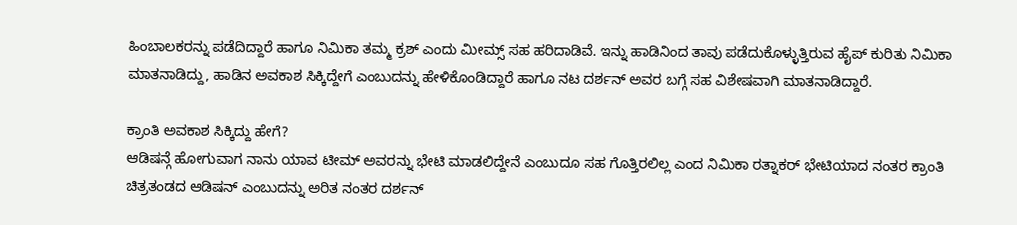ಹಿಂಬಾಲಕರನ್ನು ಪಡೆದಿದ್ದಾರೆ ಹಾಗೂ ನಿಮಿಕಾ ತಮ್ಮ ಕ್ರಶ್ ಎಂದು ಮೀಮ್ಸ್ ಸಹ ಹರಿದಾಡಿವೆ. ಇನ್ನು ಹಾಡಿನಿಂದ ತಾವು ಪಡೆದುಕೊಳ್ಳುತ್ತಿರುವ ಹೈಪ್ ಕುರಿತು ನಿಮಿಕಾ ಮಾತನಾಡಿದ್ದು, ಹಾಡಿನ ಅವಕಾಶ ಸಿಕ್ಕಿದ್ದೇಗೆ ಎಂಬುದನ್ನು ಹೇಳಿಕೊಂಡಿದ್ದಾರೆ ಹಾಗೂ ನಟ ದರ್ಶನ್ ಅವರ ಬಗ್ಗೆ ಸಹ ವಿಶೇಷವಾಗಿ ಮಾತನಾಡಿದ್ದಾರೆ.

ಕ್ರಾಂತಿ ಅವಕಾಶ ಸಿಕ್ಕಿದ್ದು ಹೇಗೆ?
ಆಡಿಷನ್ಗೆ ಹೋಗುವಾಗ ನಾನು ಯಾವ ಟೀಮ್ ಅವರನ್ನು ಭೇಟಿ ಮಾಡಲಿದ್ದೇನೆ ಎಂಬುದೂ ಸಹ ಗೊತ್ತಿರಲಿಲ್ಲ ಎಂದ ನಿಮಿಕಾ ರತ್ನಾಕರ್ ಭೇಟಿಯಾದ ನಂತರ ಕ್ರಾಂತಿ ಚಿತ್ರತಂಡದ ಆಡಿಷನ್ ಎಂಬುದನ್ನು ಅರಿತ ನಂತರ ದರ್ಶನ್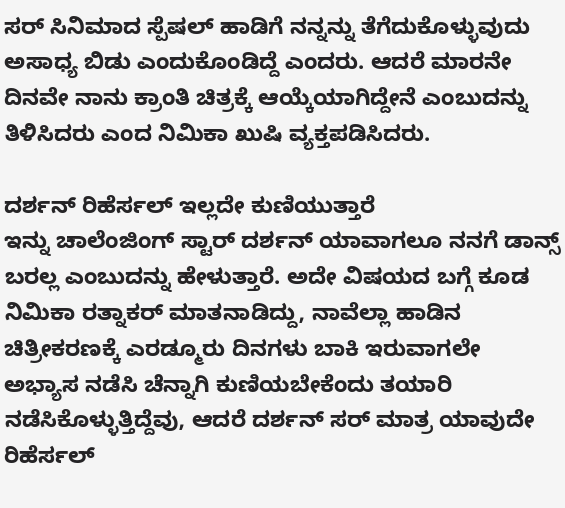ಸರ್ ಸಿನಿಮಾದ ಸ್ಪೆಷಲ್ ಹಾಡಿಗೆ ನನ್ನನ್ನು ತೆಗೆದುಕೊಳ್ಳುವುದು ಅಸಾಧ್ಯ ಬಿಡು ಎಂದುಕೊಂಡಿದ್ದೆ ಎಂದರು. ಆದರೆ ಮಾರನೇ ದಿನವೇ ನಾನು ಕ್ರಾಂತಿ ಚಿತ್ರಕ್ಕೆ ಆಯ್ಕೆಯಾಗಿದ್ದೇನೆ ಎಂಬುದನ್ನು ತಿಳಿಸಿದರು ಎಂದ ನಿಮಿಕಾ ಖುಷಿ ವ್ಯಕ್ತಪಡಿಸಿದರು.

ದರ್ಶನ್ ರಿಹೆರ್ಸಲ್ ಇಲ್ಲದೇ ಕುಣಿಯುತ್ತಾರೆ
ಇನ್ನು ಚಾಲೆಂಜಿಂಗ್ ಸ್ಟಾರ್ ದರ್ಶನ್ ಯಾವಾಗಲೂ ನನಗೆ ಡಾನ್ಸ್ ಬರಲ್ಲ ಎಂಬುದನ್ನು ಹೇಳುತ್ತಾರೆ. ಅದೇ ವಿಷಯದ ಬಗ್ಗೆ ಕೂಡ ನಿಮಿಕಾ ರತ್ನಾಕರ್ ಮಾತನಾಡಿದ್ದು, ನಾವೆಲ್ಲಾ ಹಾಡಿನ ಚಿತ್ರೀಕರಣಕ್ಕೆ ಎರಡ್ಮೂರು ದಿನಗಳು ಬಾಕಿ ಇರುವಾಗಲೇ ಅಭ್ಯಾಸ ನಡೆಸಿ ಚೆನ್ನಾಗಿ ಕುಣಿಯಬೇಕೆಂದು ತಯಾರಿ ನಡೆಸಿಕೊಳ್ಳುತ್ತಿದ್ದೆವು, ಆದರೆ ದರ್ಶನ್ ಸರ್ ಮಾತ್ರ ಯಾವುದೇ ರಿಹೆರ್ಸಲ್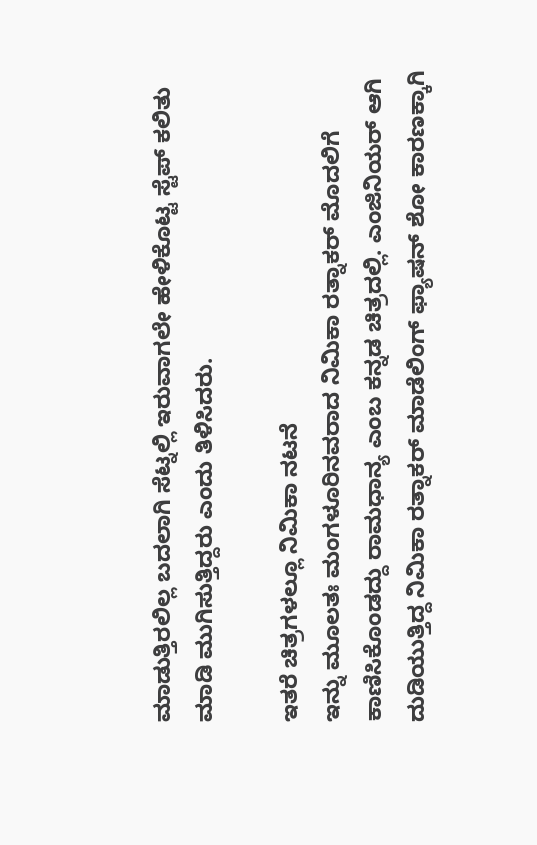ಮಾಡುತ್ತಿರಲಿಲ್ಲ ಬದಲಾಗಿ ಸೆಟ್ನಲ್ಲಿ ಇರುವಾಗಲೇ ಹೇಳಿಕೊಟ್ಟ ಸ್ಟೆಪ್ ಕಲಿತು ಮಾಡಿ ಮುಗಿಸುತ್ತಿದ್ದರು ಎಂದು ತಿಳಿಸಿದರು.

ಇತರೆ ಚಿತ್ರಗಳಲ್ಲೂ ನಿಮಿಕಾ ನಟನೆ
ಇನ್ನು ಮೂಲತಃ ಮಂಗಳೂರಿನವರಾದ ನಿಮಿಕಾ ರತ್ನಾಕರ್ ಮೊದಲಿಗೆ ಕಾಣಿಸಿಕೊಂಡದ್ದು ರಾಮಧಾನ್ಯ ಎಂಬ ಕನ್ನಡ ಚಿತ್ರದಲ್ಲಿ. ಎಂಜಿನಿಯರ್ ಆಗಿ ದುಡಿಯುತ್ತಿದ್ದ ನಿಮಿಕಾ ರತ್ನಾಕರ್ ಮಾಡೆಲಿಂಗ್ ಫ್ಯಾಷನ್ ಶೋ ಕಾರಣಕ್ಕಾಗಿ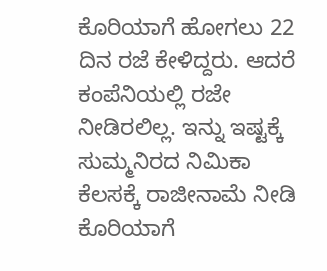ಕೊರಿಯಾಗೆ ಹೋಗಲು 22 ದಿನ ರಜೆ ಕೇಳಿದ್ದರು. ಆದರೆ ಕಂಪೆನಿಯಲ್ಲಿ ರಜೇ ನೀಡಿರಲಿಲ್ಲ. ಇನ್ನು ಇಷ್ಟಕ್ಕೆ ಸುಮ್ಮನಿರದ ನಿಮಿಕಾ ಕೆಲಸಕ್ಕೆ ರಾಜೀನಾಮೆ ನೀಡಿ ಕೊರಿಯಾಗೆ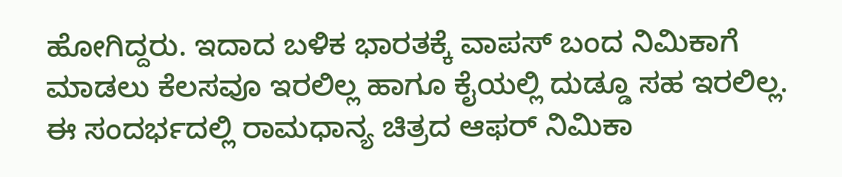ಹೋಗಿದ್ದರು. ಇದಾದ ಬಳಿಕ ಭಾರತಕ್ಕೆ ವಾಪಸ್ ಬಂದ ನಿಮಿಕಾಗೆ ಮಾಡಲು ಕೆಲಸವೂ ಇರಲಿಲ್ಲ ಹಾಗೂ ಕೈಯಲ್ಲಿ ದುಡ್ಡೂ ಸಹ ಇರಲಿಲ್ಲ. ಈ ಸಂದರ್ಭದಲ್ಲಿ ರಾಮಧಾನ್ಯ ಚಿತ್ರದ ಆಫರ್ ನಿಮಿಕಾ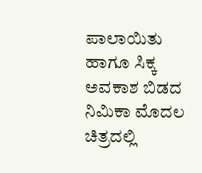ಪಾಲಾಯಿತು ಹಾಗೂ ಸಿಕ್ಕ ಅವಕಾಶ ಬಿಡದ ನಿಮಿಕಾ ಮೊದಲ ಚಿತ್ರದಲ್ಲಿ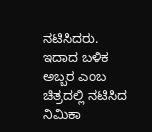ನಟಿಸಿದರು. ಇದಾದ ಬಳಿಕ ಅಬ್ಬರ ಎಂಬ ಚಿತ್ರದಲ್ಲಿ ನಟಿಸಿದ ನಿಮಿಕಾ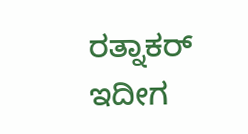ರತ್ನಾಕರ್ ಇದೀಗ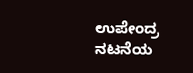ಉಪೇಂದ್ರ ನಟನೆಯ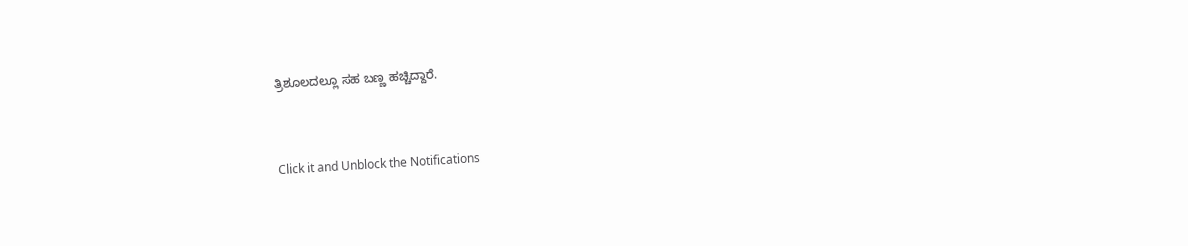ತ್ರಿಶೂಲದಲ್ಲೂ ಸಹ ಬಣ್ಣ ಹಚ್ಚಿದ್ದಾರೆ.


Click it and Unblock the Notifications